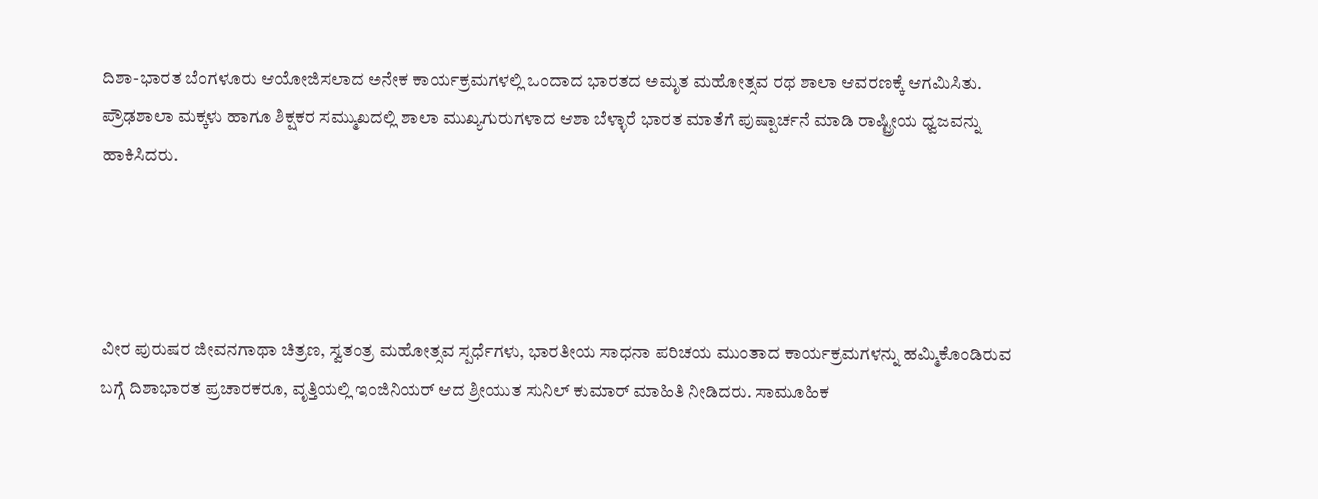ದಿಶಾ-ಭಾರತ ಬೆಂಗಳೂರು ಆಯೋಜಿಸಲಾದ ಅನೇಕ ಕಾರ್ಯಕ್ರಮಗಳಲ್ಲಿ ಒಂದಾದ ಭಾರತದ ಅಮೃತ ಮಹೋತ್ಸವ ರಥ ಶಾಲಾ ಆವರಣಕ್ಕೆ ಆಗಮಿಸಿತು. ಪ್ರೌಢಶಾಲಾ ಮಕ್ಕಳು ಹಾಗೂ ಶಿಕ್ಷಕರ ಸಮ್ಮುಖದಲ್ಲಿ ಶಾಲಾ ಮುಖ್ಯಗುರುಗಳಾದ ಆಶಾ ಬೆಳ್ಳಾರೆ ಭಾರತ ಮಾತೆಗೆ ಪುಷ್ಪಾರ್ಚನೆ ಮಾಡಿ ರಾಷ್ಟ್ರೀಯ ಧ್ವಜವನ್ನು ಹಾಕಿಸಿದರು.




ವೀರ ಪುರುಷರ ಜೀವನಗಾಥಾ ಚಿತ್ರಣ, ಸ್ವತಂತ್ರ ಮಹೋತ್ಸವ ಸ್ಪರ್ಧೆಗಳು, ಭಾರತೀಯ ಸಾಧನಾ ಪರಿಚಯ ಮುಂತಾದ ಕಾರ್ಯಕ್ರಮಗಳನ್ನು ಹಮ್ಮಿಕೊಂಡಿರುವ ಬಗ್ಗೆ ದಿಶಾಭಾರತ ಪ್ರಚಾರಕರೂ, ವೃತ್ತಿಯಲ್ಲಿ ಇಂಜಿನಿಯರ್ ಆದ ಶ್ರೀಯುತ ಸುನಿಲ್ ಕುಮಾರ್ ಮಾಹಿತಿ ನೀಡಿದರು. ಸಾಮೂಹಿಕ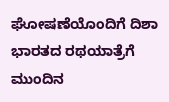ಘೋಷಣೆಯೊಂದಿಗೆ ದಿಶಾ ಭಾರತದ ರಥಯಾತ್ರೆಗೆ ಮುಂದಿನ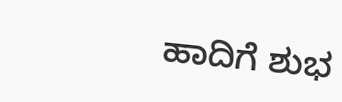ಹಾದಿಗೆ ಶುಭ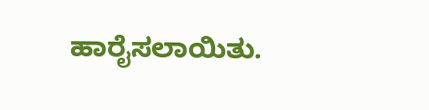ಹಾರೈಸಲಾಯಿತು.